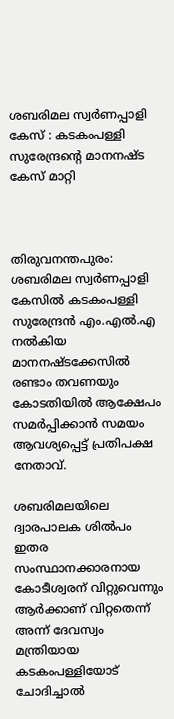ശബരിമല സ്വർണപ്പാളി കേസ് : കടകംപള്ളി സുരേന്ദ്രന്‍റെ മാനനഷ്ട കേസ് മാറ്റി



തിരുവനന്തപുരം: ശബരിമല സ്വർണപ്പാളി കേസിൽ കടകംപള്ളി സുരേന്ദ്രൻ എം.എൽ.എ നൽകിയ മാനനഷ്ടക്കേസിൽ രണ്ടാം തവണയും കോടതിയിൽ ആക്ഷേപം സമർപ്പിക്കാൻ സമയം ആവശ്യപ്പെട്ട് പ്രതിപക്ഷ നേതാവ്.

ശബരിമലയിലെ ദ്വാരപാലക ശില്‍പം ഇതര സംസ്ഥാനക്കാരനായ കോടീശ്വരന് വിറ്റുവെന്നും ആര്‍ക്കാണ് വിറ്റതെന്ന് അന്ന് ദേവസ്വം മന്ത്രിയായ കടകംപള്ളിയോട് ചോദിച്ചാല്‍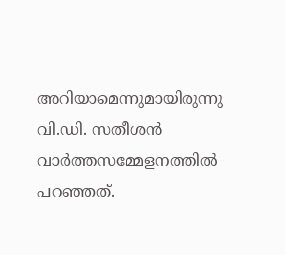അറിയാമെന്നുമായിരുന്നു വി.ഡി. സതീശന്‍ വാർത്തസമ്മേളനത്തിൽ പറഞ്ഞത്.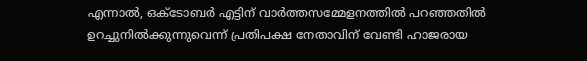എന്നാൽ, ഒക്ടോബർ എട്ടിന് വാർത്തസമ്മേളനത്തിൽ പറഞ്ഞതിൽ ഉറച്ചുനിൽക്കുന്നുവെന്ന് പ്രതിപക്ഷ നേതാവിന് വേണ്ടി ഹാജരായ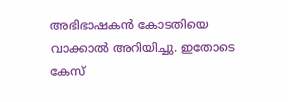അഭിഭാഷകൻ കോടതിയെ വാക്കാൽ അറിയിച്ചു. ഇതോടെ കേസ്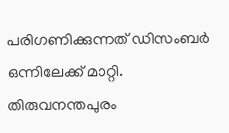പരിഗണിക്കുന്നത് ഡിസംബർ ഒന്നിലേക്ക് മാറ്റി. തിരുവനന്തപുരം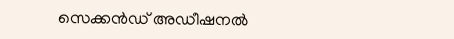സെക്കൻഡ് അഡീഷനൽ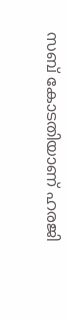സബ് കോടതിയാണ് ഹരജി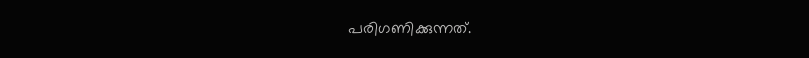പരിഗണിക്കുന്നത്.